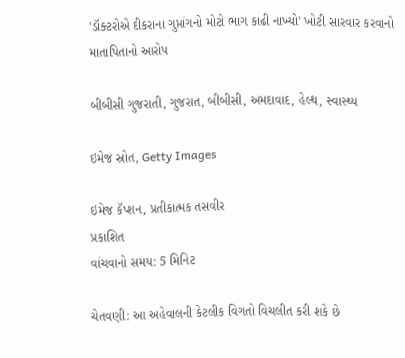'ડૉક્ટરોએ દીકરાના ગુપ્તાંગનો મોટો ભાગ કાઢી નાખ્યો' ખોટી સારવાર કરવાનો માતાપિતાનો આરોપ

બીબીસી ગુજરાતી, ગુજરાત, બીબીસી, અમદાવાદ, હેલ્થ, સ્વાસ્થ્ય

ઇમેજ સ્રોત, Getty Images

ઇમેજ કૅપ્શન, પ્રતીકાત્મક તસવીર
પ્રકાશિત
વાંચવાનો સમય: 5 મિનિટ

ચેતવણી: આ અહેવાલની કેટલીક વિગતો વિચલીત કરી શકે છે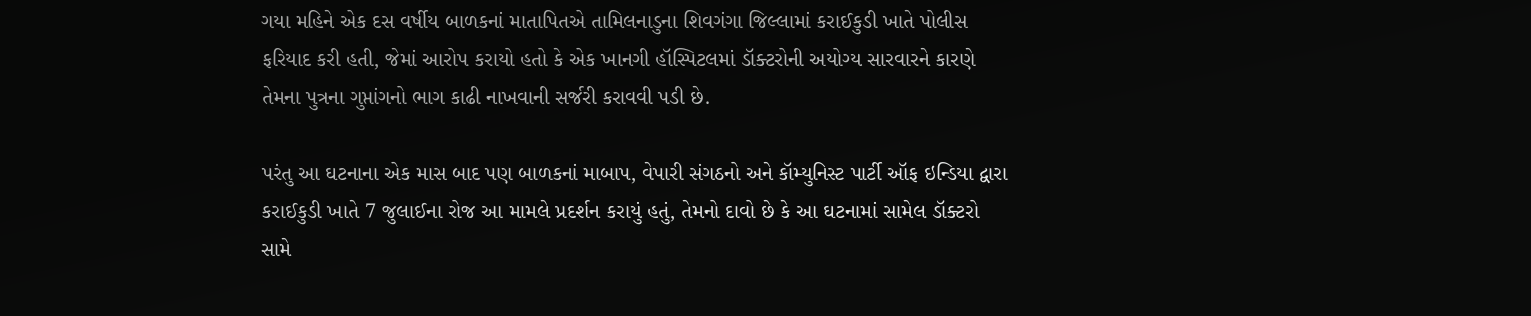ગયા મહિને એક દસ વર્ષીય બાળકનાં માતાપિતએ તામિલનાડુના શિવગંગા જિલ્લામાં કરાઈકુડી ખાતે પોલીસ ફરિયાદ કરી હતી, જેમાં આરોપ કરાયો હતો કે એક ખાનગી હૉસ્પિટલમાં ડૉક્ટરોની અયોગ્ય સારવારને કારણે તેમના પુત્રના ગુપ્તાંગનો ભાગ કાઢી નાખવાની સર્જરી કરાવવી પડી છે.

પરંતુ આ ઘટનાના એક માસ બાદ પણ બાળકનાં માબાપ, વેપારી સંગઠનો અને કૉમ્યુનિસ્ટ પાર્ટી ઑફ ઇન્ડિયા દ્વારા કરાઈકુડી ખાતે 7 જુલાઈના રોજ આ મામલે પ્રદર્શન કરાયું હતું, તેમનો દાવો છે કે આ ઘટનામાં સામેલ ડૉક્ટરો સામે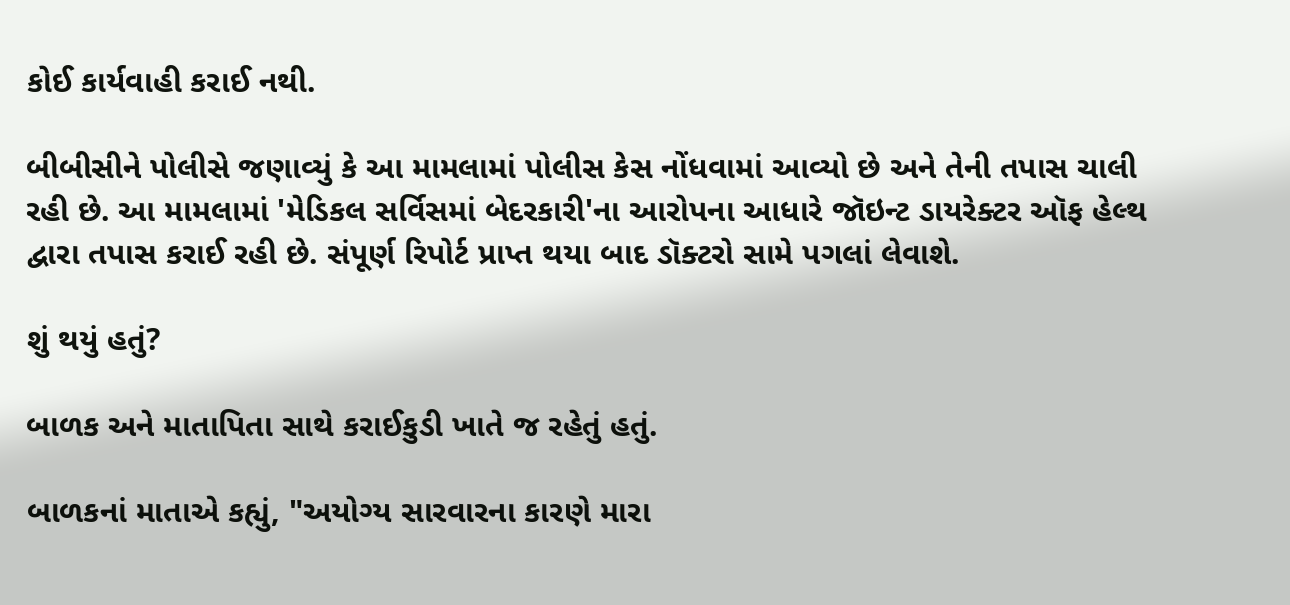કોઈ કાર્યવાહી કરાઈ નથી.

બીબીસીને પોલીસે જણાવ્યું કે આ મામલામાં પોલીસ કેસ નોંધવામાં આવ્યો છે અને તેની તપાસ ચાલી રહી છે. આ મામલામાં 'મેડિકલ સર્વિસમાં બેદરકારી'ના આરોપના આધારે જૉઇન્ટ ડાયરેક્ટર ઑફ હેલ્થ દ્વારા તપાસ કરાઈ રહી છે. સંપૂર્ણ રિપોર્ટ પ્રાપ્ત થયા બાદ ડૉક્ટરો સામે પગલાં લેવાશે.

શું થયું હતું?

બાળક અને માતાપિતા સાથે કરાઈકુડી ખાતે જ રહેતું હતું.

બાળકનાં માતાએ કહ્યું, "અયોગ્ય સારવારના કારણે મારા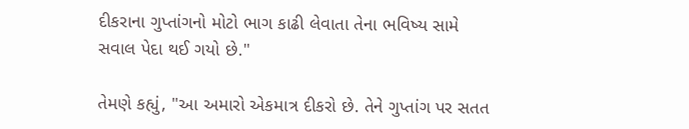દીકરાના ગુપ્તાંગનો મોટો ભાગ કાઢી લેવાતા તેના ભવિષ્ય સામે સવાલ પેદા થઈ ગયો છે."

તેમણે કહ્યું, "આ અમારો એકમાત્ર દીકરો છે. તેને ગુપ્તાંગ પર સતત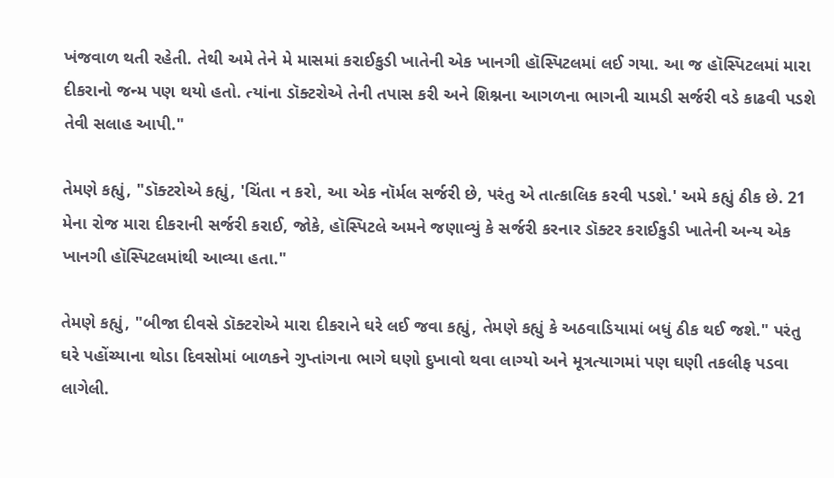ખંજવાળ થતી રહેતી. તેથી અમે તેને મે માસમાં કરાઈકુડી ખાતેની એક ખાનગી હૉસ્પિટલમાં લઈ ગયા. આ જ હૉસ્પિટલમાં મારા દીકરાનો જન્મ પણ થયો હતો. ત્યાંના ડૉક્ટરોએ તેની તપાસ કરી અને શિશ્નના આગળના ભાગની ચામડી સર્જરી વડે કાઢવી પડશે તેવી સલાહ આપી."

તેમણે કહ્યું, "ડૉક્ટરોએ કહ્યું, 'ચિંતા ન કરો, આ એક નૉર્મલ સર્જરી છે, પરંતુ એ તાત્કાલિક કરવી પડશે.' અમે કહ્યું ઠીક છે. 21 મેના રોજ મારા દીકરાની સર્જરી કરાઈ, જોકે, હૉસ્પિટલે અમને જણાવ્યું કે સર્જરી કરનાર ડૉક્ટર કરાઈકુડી ખાતેની અન્ય એક ખાનગી હૉસ્પિટલમાંથી આવ્યા હતા."

તેમણે કહ્યું, "બીજા દીવસે ડૉક્ટરોએ મારા દીકરાને ઘરે લઈ જવા કહ્યું, તેમણે કહ્યું કે અઠવાડિયામાં બધું ઠીક થઈ જશે." પરંતુ ઘરે પહોંચ્યાના થોડા દિવસોમાં બાળકને ગુપ્તાંગના ભાગે ઘણો દુખાવો થવા લાગ્યો અને મૂત્રત્યાગમાં પણ ઘણી તકલીફ પડવા લાગેલી.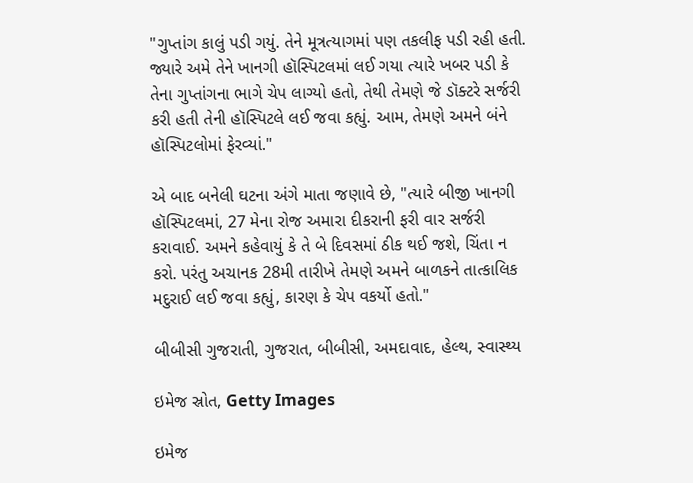"ગુપ્તાંગ કાલું પડી ગયું. તેને મૂત્રત્યાગમાં પણ તકલીફ પડી રહી હતી. જ્યારે અમે તેને ખાનગી હૉસ્પિટલમાં લઈ ગયા ત્યારે ખબર પડી કે તેના ગુપ્તાંગના ભાગે ચેપ લાગ્યો હતો, તેથી તેમણે જે ડૉક્ટરે સર્જરી કરી હતી તેની હૉસ્પિટલે લઈ જવા કહ્યું. આમ, તેમણે અમને બંને હૉસ્પિટલોમાં ફેરવ્યાં."

એ બાદ બનેલી ઘટના અંગે માતા જણાવે છે, "ત્યારે બીજી ખાનગી હૉસ્પિટલમાં, 27 મેના રોજ અમારા દીકરાની ફરી વાર સર્જરી કરાવાઈ. અમને કહેવાયું કે તે બે દિવસમાં ઠીક થઈ જશે, ચિંતા ન કરો. પરંતુ અચાનક 28મી તારીખે તેમણે અમને બાળકને તાત્કાલિક મદુરાઈ લઈ જવા કહ્યું, કારણ કે ચેપ વકર્યો હતો."

બીબીસી ગુજરાતી, ગુજરાત, બીબીસી, અમદાવાદ, હેલ્થ, સ્વાસ્થ્ય

ઇમેજ સ્રોત, Getty Images

ઇમેજ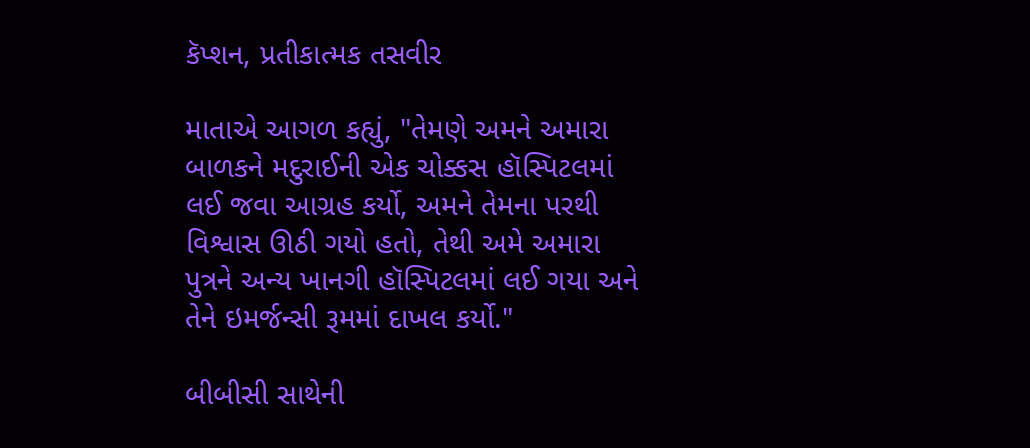કૅપ્શન, પ્રતીકાત્મક તસવીર

માતાએ આગળ કહ્યું, "તેમણે અમને અમારા બાળકને મદુરાઈની એક ચોક્કસ હૉસ્પિટલમાં લઈ જવા આગ્રહ કર્યો, અમને તેમના પરથી વિશ્વાસ ઊઠી ગયો હતો, તેથી અમે અમારા પુત્રને અન્ય ખાનગી હૉસ્પિટલમાં લઈ ગયા અને તેને ઇમર્જન્સી રૂમમાં દાખલ કર્યો."

બીબીસી સાથેની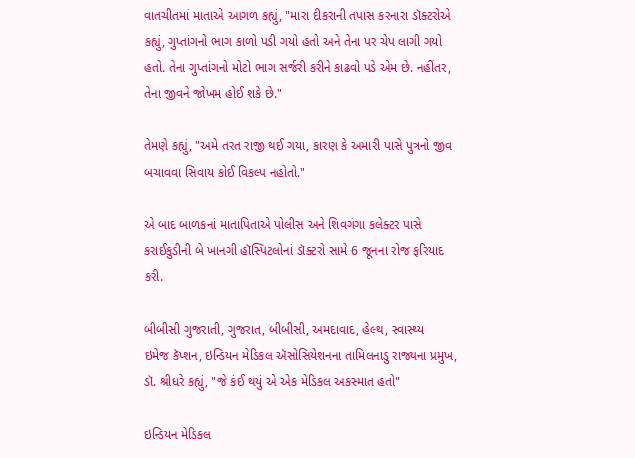વાતચીતમાં માતાએ આગળ કહ્યું, "મારા દીકરાની તપાસ કરનારા ડૉક્ટરોએ કહ્યું, ગુપ્તાંગનો ભાગ કાળો પડી ગયો હતો અને તેના પર ચેપ લાગી ગયો હતો. તેના ગુપ્તાંગનો મોટો ભાગ સર્જરી કરીને કાઢવો પડે એમ છે. નહીંતર, તેના જીવને જોખમ હોઈ શકે છે."

તેમણે કહ્યું, "અમે તરત રાજી થઈ ગયા, કારણ કે અમારી પાસે પુત્રનો જીવ બચાવવા સિવાય કોઈ વિકલ્પ નહોતો."

એ બાદ બાળકનાં માતાપિતાએ પોલીસ અને શિવગંગા કલેક્ટર પાસે કરાઈકુડીની બે ખાનગી હૉસ્પિટલોનાં ડૉક્ટરો સામે 6 જૂનના રોજ ફરિયાદ કરી.

બીબીસી ગુજરાતી, ગુજરાત, બીબીસી, અમદાવાદ, હેલ્થ, સ્વાસ્થ્ય
ઇમેજ કૅપ્શન, ઇન્ડિયન મેડિકલ ઍસોસિયેશનના તામિલનાડુ રાજ્યના પ્રમુખ, ડૉ. શ્રીધરે કહ્યું, "જે કંઈ થયું એ એક મેડિકલ અકસ્માત હતો"

ઇન્ડિયન મેડિકલ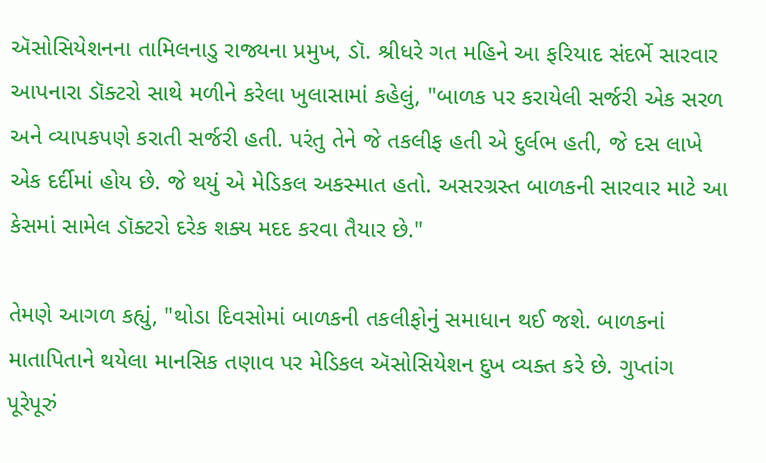ઍસોસિયેશનના તામિલનાડુ રાજ્યના પ્રમુખ, ડૉ. શ્રીધરે ગત મહિને આ ફરિયાદ સંદર્ભે સારવાર આપનારા ડૉક્ટરો સાથે મળીને કરેલા ખુલાસામાં કહેલું, "બાળક પર કરાયેલી સર્જરી એક સરળ અને વ્યાપકપણે કરાતી સર્જરી હતી. પરંતુ તેને જે તકલીફ હતી એ દુર્લભ હતી, જે દસ લાખે એક દર્દીમાં હોય છે. જે થયું એ મેડિકલ અકસ્માત હતો. અસરગ્રસ્ત બાળકની સારવાર માટે આ કેસમાં સામેલ ડૉક્ટરો દરેક શક્ય મદદ કરવા તૈયાર છે."

તેમણે આગળ કહ્યું, "થોડા દિવસોમાં બાળકની તકલીફોનું સમાધાન થઈ જશે. બાળકનાં માતાપિતાને થયેલા માનસિક તણાવ પર મેડિકલ ઍસોસિયેશન દુખ વ્યક્ત કરે છે. ગુપ્તાંગ પૂરેપૂરું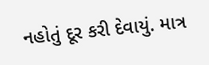નહોતું દૂર કરી દેવાયું. માત્ર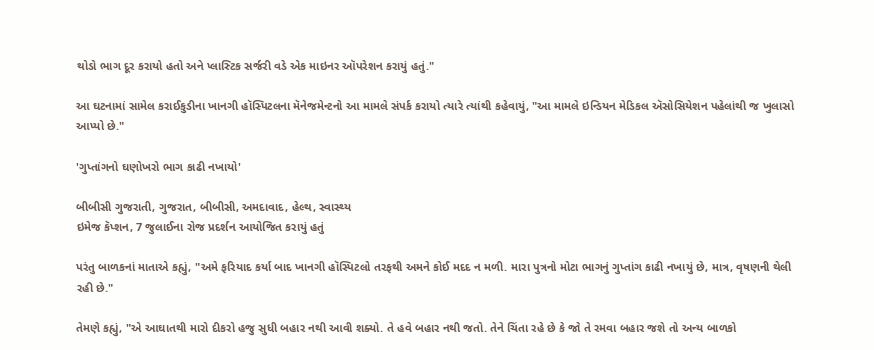થોડો ભાગ દૂર કરાયો હતો અને પ્લાસ્ટિક સર્જરી વડે એક માઇનર ઑપરેશન કરાયું હતું."

આ ઘટનામાં સામેલ કરાઈકુડીના ખાનગી હૉસ્પિટલના મૅનેજમેન્ટનો આ મામલે સંપર્ક કરાયો ત્યારે ત્યાંથી કહેવાયું, "આ મામલે ઇન્ડિયન મેડિકલ ઍસોસિયેશન પહેલાંથી જ ખુલાસો આપ્યો છે."

'ગુપ્તાંગનો ઘણોખરો ભાગ કાઢી નખાયો'

બીબીસી ગુજરાતી, ગુજરાત, બીબીસી, અમદાવાદ, હેલ્થ, સ્વાસ્થ્ય
ઇમેજ કૅપ્શન, 7 જુલાઈના રોજ પ્રદર્શન આયોજિત કરાયું હતું

પરંતુ બાળકનાં માતાએ કહ્યું, "અમે ફરિયાદ કર્યા બાદ ખાનગી હૉસ્પિટલો તરફથી અમને કોઈ મદદ ન મળી. મારા પુત્રનો મોટા ભાગનું ગુપ્તાંગ કાઢી નખાયું છે, માત્ર, વૃષણની થેલી રહી છે."

તેમણે કહ્યું, "એ આઘાતથી મારો દીકરો હજુ સુધી બહાર નથી આવી શક્યો. તે હવે બહાર નથી જતો. તેને ચિંતા રહે છે કે જો તે રમવા બહાર જશે તો અન્ય બાળકો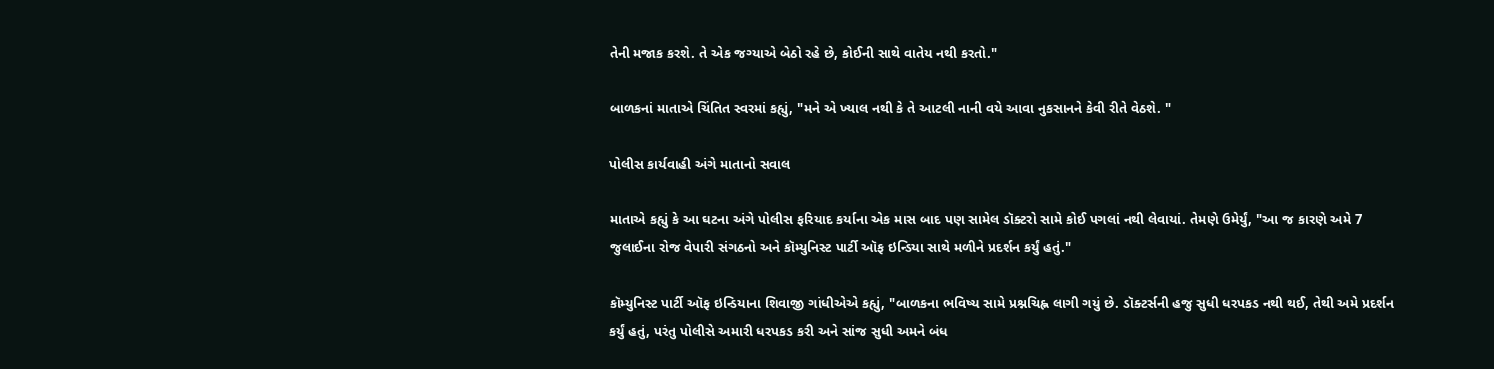તેની મજાક કરશે. તે એક જગ્યાએ બેઠો રહે છે, કોઈની સાથે વાતેય નથી કરતો."

બાળકનાં માતાએ ચિંતિત સ્વરમાં કહ્યું, "મને એ ખ્યાલ નથી કે તે આટલી નાની વયે આવા નુકસાનને કેવી રીતે વેઠશે. "

પોલીસ કાર્યવાહી અંગે માતાનો સવાલ

માતાએ કહ્યું કે આ ઘટના અંગે પોલીસ ફરિયાદ કર્યાના એક માસ બાદ પણ સામેલ ડૉક્ટરો સામે કોઈ પગલાં નથી લેવાયાં. તેમણે ઉમેર્યું, "આ જ કારણે અમે 7 જુલાઈના રોજ વેપારી સંગઠનો અને કૉમ્યુનિસ્ટ પાર્ટી ઑફ ઇન્ડિયા સાથે મળીને પ્રદર્શન કર્યું હતું."

કૉમ્યુનિસ્ટ પાર્ટી ઑફ ઇન્ડિયાના શિવાજી ગાંધીએએ કહ્યું, "બાળકના ભવિષ્ય સામે પ્રશ્નચિહ્ન લાગી ગયું છે. ડૉક્ટર્સની હજુ સુધી ધરપકડ નથી થઈ, તેથી અમે પ્રદર્શન કર્યું હતું, પરંતુ પોલીસે અમારી ધરપકડ કરી અને સાંજ સુધી અમને બંધ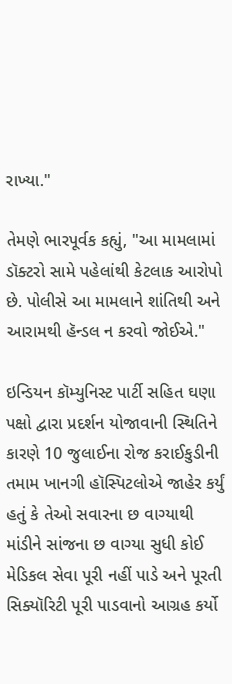રાખ્યા."

તેમણે ભારપૂર્વક કહ્યું, "આ મામલામાં ડૉક્ટરો સામે પહેલાંથી કેટલાક આરોપો છે. પોલીસે આ મામલાને શાંતિથી અને આરામથી હૅન્ડલ ન કરવો જોઈએ."

ઇન્ડિયન કૉમ્યુનિસ્ટ પાર્ટી સહિત ઘણા પક્ષો દ્વારા પ્રદર્શન યોજાવાની સ્થિતિને કારણે 10 જુલાઈના રોજ કરાઈકુડીની તમામ ખાનગી હૉસ્પિટલોએ જાહેર કર્યું હતું કે તેઓ સવારના છ વાગ્યાથી માંડીને સાંજના છ વાગ્યા સુધી કોઈ મેડિકલ સેવા પૂરી નહીં પાડે અને પૂરતી સિક્યૉરિટી પૂરી પાડવાનો આગ્રહ કર્યો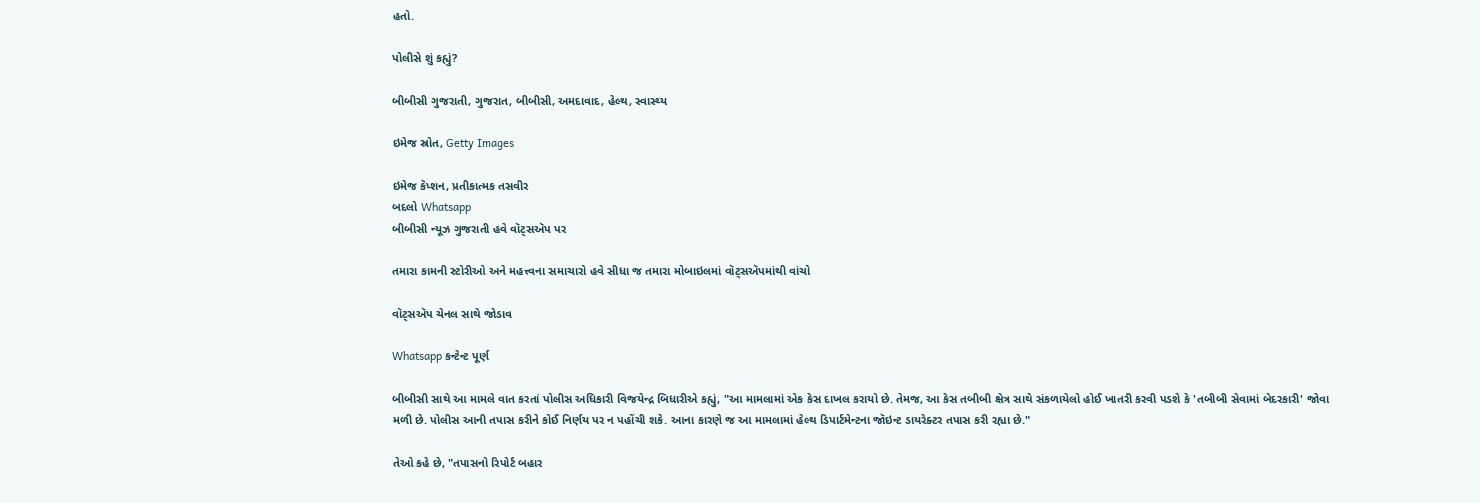હતો.

પોલીસે શું કહ્યું?

બીબીસી ગુજરાતી, ગુજરાત, બીબીસી, અમદાવાદ, હેલ્થ, સ્વાસ્થ્ય

ઇમેજ સ્રોત, Getty Images

ઇમેજ કૅપ્શન, પ્રતીકાત્મક તસવીર
બદલો Whatsapp
બીબીસી ન્યૂઝ ગુજરાતી હવે વૉટ્સઍપ પર

તમારા કામની સ્ટોરીઓ અને મહત્ત્વના સમાચારો હવે સીધા જ તમારા મોબાઇલમાં વૉટ્સઍપમાંથી વાંચો

વૉટ્સઍપ ચેનલ સાથે જોડાવ

Whatsapp કન્ટેન્ટ પૂર્ણ

બીબીસી સાથે આ મામલે વાત કરતાં પોલીસ અધિકારી વિજયેન્દ્ર બિધારીએ કહ્યું, "આ મામલામાં એક કેસ દાખલ કરાયો છે. તેમજ, આ કેસ તબીબી ક્ષેત્ર સાથે સંકળાયેલો હોઈ ખાતરી કરવી પડશે કે 'તબીબી સેવામાં બેદરકારી' જોવા મળી છે. પોલીસ આની તપાસ કરીને કોઈ નિર્ણય પર ન પહોંચી શકે. આના કારણે જ આ મામલામાં હેલ્થ ડિપાર્ટમેન્ટના જૉઇન્ટ ડાયરેક્ટર તપાસ કરી રહ્યા છે."

તેઓ કહે છે, "તપાસનો રિપોર્ટ બહાર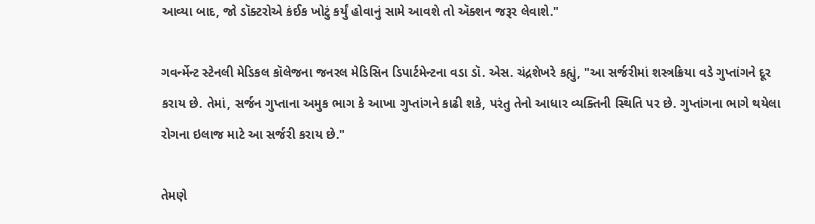આવ્યા બાદ, જો ડૉક્ટરોએ કંઈક ખોટું કર્યું હોવાનું સામે આવશે તો ઍક્શન જરૂર લેવાશે."

ગવર્ન્મેન્ટ સ્ટેનલી મેડિકલ કૉલેજના જનરલ મેડિસિન ડિપાર્ટમેન્ટના વડા ડૉ. એસ. ચંદ્રશેખરે કહ્યું, "આ સર્જરીમાં શસ્ત્રક્રિયા વડે ગુપ્તાંગને દૂર કરાય છે. તેમાં, સર્જન ગુપ્તાના અમુક ભાગ કે આખા ગુપ્તાંગને કાઢી શકે, પરંતુ તેનો આધાર વ્યક્તિની સ્થિતિ પર છે. ગુપ્તાંગના ભાગે થયેલા રોગના ઇલાજ માટે આ સર્જરી કરાય છે."

તેમણે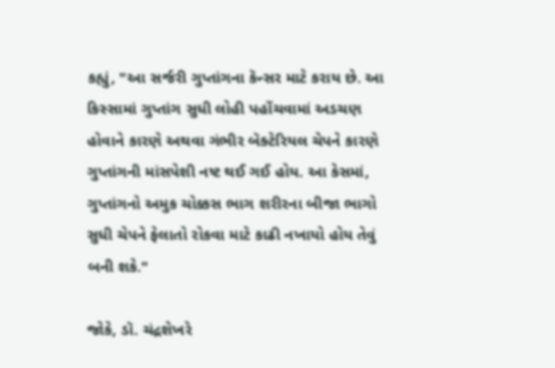કહ્યું, "આ સર્જરી ગુપ્તાંગના કૅન્સર માટે કરાય છે. આ કિસ્સામાં ગુપ્તાંગ સુધી લોહી પહોંચવામાં અડચણ હોવાને કારણે અથવા ગંભીર બૅક્ટેરિયલ ચેપને કારણે ગુપ્તાંગની માંસપેશી નષ્ટ થઈ ગઈ હોય. આ કેસમાં, ગુપ્તાંગનો અમુક ચોક્કસ ભાગ શરીરના બીજા ભાગો સુધી ચેપને ફેલાતો રોકવા માટે કાઢી નખાયો હોય તેવું બની શકે."

જોકે, ડૉ. ચંદ્રશેખરે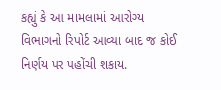કહ્યું કે આ મામલામાં આરોગ્ય વિભાગનો રિપોર્ટ આવ્યા બાદ જ કોઈ નિર્ણય પર પહોંચી શકાય.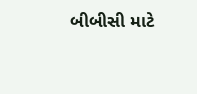બીબીસી માટે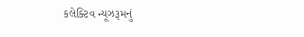કલેક્ટિવ ન્યૂઝરૂમનું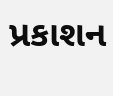પ્રકાશન